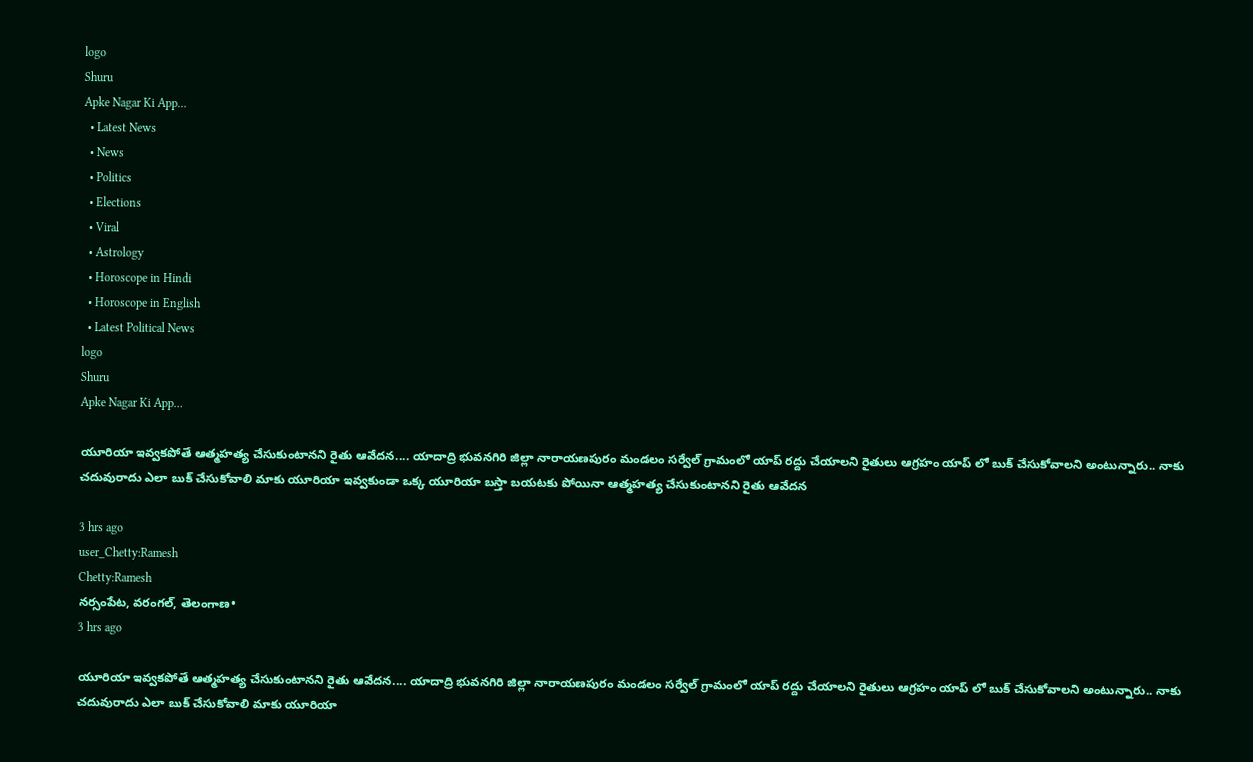logo
Shuru
Apke Nagar Ki App…
  • Latest News
  • News
  • Politics
  • Elections
  • Viral
  • Astrology
  • Horoscope in Hindi
  • Horoscope in English
  • Latest Political News
logo
Shuru
Apke Nagar Ki App…

యూరియా ఇవ్వకపోతే ఆత్మహత్య చేసుకుంటానని రైతు ఆవేదన.... యాదాద్రి భువనగిరి జిల్లా నారాయణపురం మండలం సర్వేల్ గ్రామంలో యాప్ రద్దు చేయాలని రైతులు ఆగ్రహం యాప్ లో బుక్ చేసుకోవాలని అంటున్నారు.. నాకు చదువురాదు ఎలా బుక్ చేసుకోవాలి మాకు యూరియా ఇవ్వకుండా ఒక్క యూరియా బస్తా బయటకు పోయినా ఆత్మహత్య చేసుకుంటానని రైతు ఆవేదన

3 hrs ago
user_Chetty:Ramesh
Chetty:Ramesh
నర్సంపేట, వరంగల్, తెలంగాణ•
3 hrs ago

యూరియా ఇవ్వకపోతే ఆత్మహత్య చేసుకుంటానని రైతు ఆవేదన.... యాదాద్రి భువనగిరి జిల్లా నారాయణపురం మండలం సర్వేల్ గ్రామంలో యాప్ రద్దు చేయాలని రైతులు ఆగ్రహం యాప్ లో బుక్ చేసుకోవాలని అంటున్నారు.. నాకు చదువురాదు ఎలా బుక్ చేసుకోవాలి మాకు యూరియా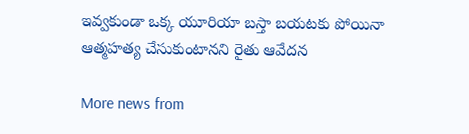ఇవ్వకుండా ఒక్క యూరియా బస్తా బయటకు పోయినా ఆత్మహత్య చేసుకుంటానని రైతు ఆవేదన

More news from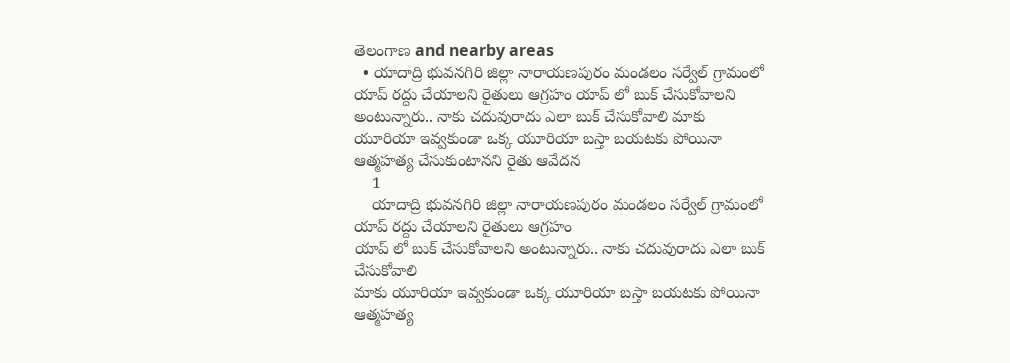తెలంగాణ and nearby areas
  • యాదాద్రి భువనగిరి జిల్లా నారాయణపురం మండలం సర్వేల్ గ్రామంలో యాప్ రద్దు చేయాలని రైతులు ఆగ్రహం యాప్ లో బుక్ చేసుకోవాలని అంటున్నారు.. నాకు చదువురాదు ఎలా బుక్ చేసుకోవాలి మాకు యూరియా ఇవ్వకుండా ఒక్క యూరియా బస్తా బయటకు పోయినా ఆత్మహత్య చేసుకుంటానని రైతు ఆవేదన
    1
    యాదాద్రి భువనగిరి జిల్లా నారాయణపురం మండలం సర్వేల్ గ్రామంలో యాప్ రద్దు చేయాలని రైతులు ఆగ్రహం
యాప్ లో బుక్ చేసుకోవాలని అంటున్నారు.. నాకు చదువురాదు ఎలా బుక్ చేసుకోవాలి
మాకు యూరియా ఇవ్వకుండా ఒక్క యూరియా బస్తా బయటకు పోయినా ఆత్మహత్య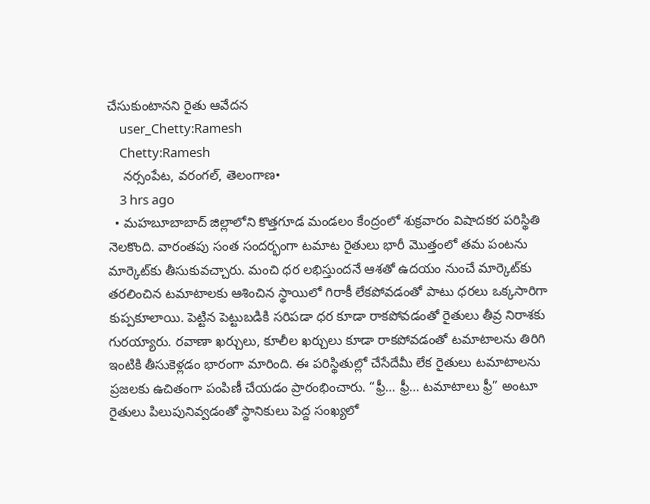చేసుకుంటానని రైతు ఆవేదన
    user_Chetty:Ramesh
    Chetty:Ramesh
    నర్సంపేట, వరంగల్, తెలంగాణ•
    3 hrs ago
  • మహబూబాబాద్ జిల్లాలోని కొత్తగూడ మండలం కేంద్రంలో శుక్రవారం విషాదకర పరిస్థితి నెలకొంది. వారంతపు సంత సందర్భంగా టమాట రైతులు భారీ మొత్తంలో తమ పంటను మార్కెట్‌కు తీసుకువచ్చారు. మంచి ధర లభిస్తుందనే ఆశతో ఉదయం నుంచే మార్కెట్‌కు తరలించిన టమాటాలకు ఆశించిన స్థాయిలో గిరాకీ లేకపోవడంతో పాటు ధరలు ఒక్కసారిగా కుప్పకూలాయి. పెట్టిన పెట్టుబడికి సరిపడా ధర కూడా రాకపోవడంతో రైతులు తీవ్ర నిరాశకు గురయ్యారు. రవాణా ఖర్చులు, కూలీల ఖర్చులు కూడా రాకపోవడంతో టమాటాలను తిరిగి ఇంటికి తీసుకెళ్లడం భారంగా మారింది. ఈ పరిస్థితుల్లో చేసేదేమీ లేక రైతులు టమాటాలను ప్రజలకు ఉచితంగా పంపిణీ చేయడం ప్రారంభించారు. “ఫ్రీ… ఫ్రీ… టమాటాలు ఫ్రీ” అంటూ రైతులు పిలుపునివ్వడంతో స్థానికులు పెద్ద సంఖ్యలో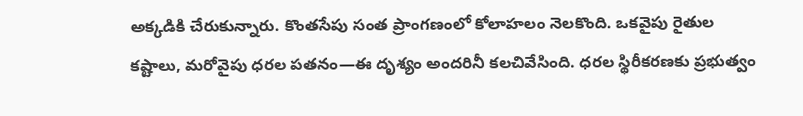అక్కడికి చేరుకున్నారు. కొంతసేపు సంత ప్రాంగణంలో కోలాహలం నెలకొంది. ఒకవైపు రైతుల కష్టాలు, మరోవైపు ధరల పతనం—ఈ దృశ్యం అందరినీ కలచివేసింది. ధరల స్థిరీకరణకు ప్రభుత్వం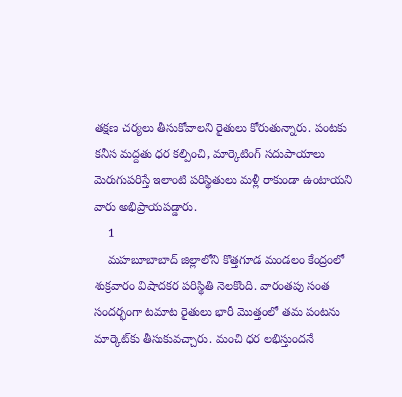తక్షణ చర్యలు తీసుకోవాలని రైతులు కోరుతున్నారు. పంటకు కనీస మద్దతు ధర కల్పించి, మార్కెటింగ్ సదుపాయాలు మెరుగుపరిస్తే ఇలాంటి పరిస్థితులు మళ్లీ రాకుండా ఉంటాయని వారు అభిప్రాయపడ్డారు.
    1
    మహబూబాబాద్ జిల్లాలోని కొత్తగూడ మండలం కేంద్రంలో శుక్రవారం విషాదకర పరిస్థితి నెలకొంది. వారంతపు సంత సందర్భంగా టమాట రైతులు భారీ మొత్తంలో తమ పంటను మార్కెట్‌కు తీసుకువచ్చారు. మంచి ధర లభిస్తుందనే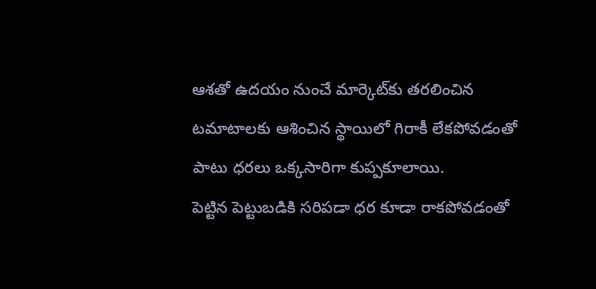ఆశతో ఉదయం నుంచే మార్కెట్‌కు తరలించిన టమాటాలకు ఆశించిన స్థాయిలో గిరాకీ లేకపోవడంతో పాటు ధరలు ఒక్కసారిగా కుప్పకూలాయి.
పెట్టిన పెట్టుబడికి సరిపడా ధర కూడా రాకపోవడంతో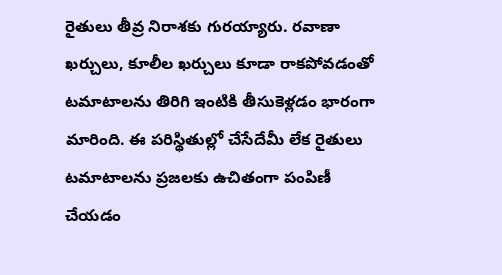రైతులు తీవ్ర నిరాశకు గురయ్యారు. రవాణా ఖర్చులు, కూలీల ఖర్చులు కూడా రాకపోవడంతో టమాటాలను తిరిగి ఇంటికి తీసుకెళ్లడం భారంగా మారింది. ఈ పరిస్థితుల్లో చేసేదేమీ లేక రైతులు టమాటాలను ప్రజలకు ఉచితంగా పంపిణీ చేయడం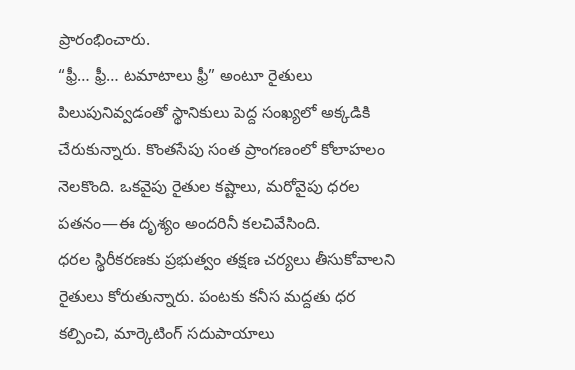ప్రారంభించారు.
“ఫ్రీ… ఫ్రీ… టమాటాలు ఫ్రీ” అంటూ రైతులు పిలుపునివ్వడంతో స్థానికులు పెద్ద సంఖ్యలో అక్కడికి చేరుకున్నారు. కొంతసేపు సంత ప్రాంగణంలో కోలాహలం నెలకొంది. ఒకవైపు రైతుల కష్టాలు, మరోవైపు ధరల పతనం—ఈ దృశ్యం అందరినీ కలచివేసింది.
ధరల స్థిరీకరణకు ప్రభుత్వం తక్షణ చర్యలు తీసుకోవాలని రైతులు కోరుతున్నారు. పంటకు కనీస మద్దతు ధర కల్పించి, మార్కెటింగ్ సదుపాయాలు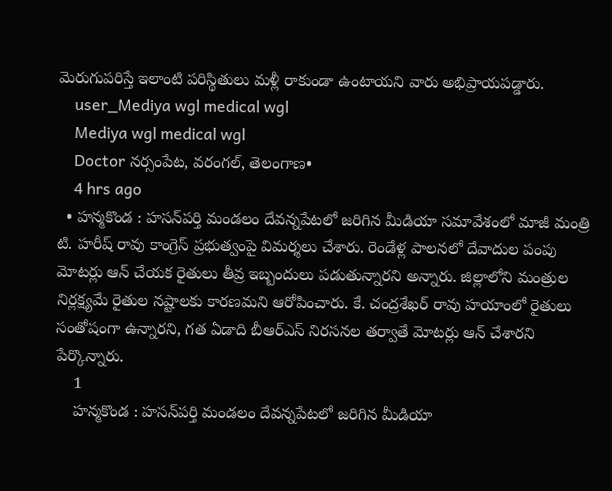మెరుగుపరిస్తే ఇలాంటి పరిస్థితులు మళ్లీ రాకుండా ఉంటాయని వారు అభిప్రాయపడ్డారు.
    user_Mediya wgl medical wgl
    Mediya wgl medical wgl
    Doctor నర్సంపేట, వరంగల్, తెలంగాణ•
    4 hrs ago
  • హన్మకొండ : హసన్‌పర్తి మండలం దేవన్నపేటలో జరిగిన మీడియా సమావేశంలో మాజీ మంత్రి టి. హరీష్ రావు కాంగ్రెస్ ప్రభుత్వంపై విమర్శలు చేశారు. రెండేళ్ల పాలనలో దేవాదుల పంపు మోటర్లు ఆన్ చేయక రైతులు తీవ్ర ఇబ్బందులు పడుతున్నారని అన్నారు. జిల్లాలోని మంత్రుల నిర్లక్ష్యమే రైతుల నష్టాలకు కారణమని ఆరోపించారు. కే. చంద్రశేఖర్ రావు హయాంలో రైతులు సంతోషంగా ఉన్నారని, గత ఏడాది బీఆర్ఎస్ నిరసనల తర్వాతే మోటర్లు ఆన్ చేశారని పేర్కొన్నారు.
    1
    హన్మకొండ : హసన్‌పర్తి మండలం దేవన్నపేటలో జరిగిన మీడియా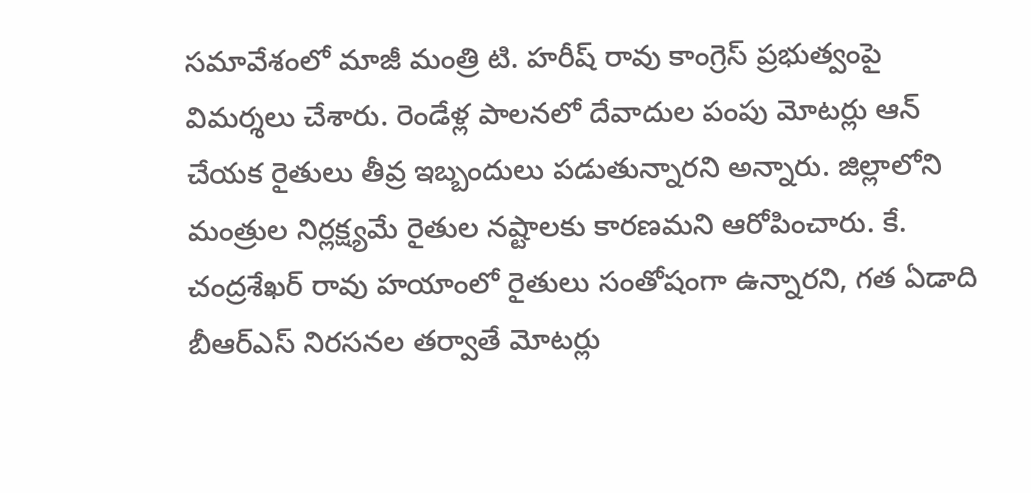సమావేశంలో మాజీ మంత్రి టి. హరీష్ రావు కాంగ్రెస్ ప్రభుత్వంపై విమర్శలు చేశారు. రెండేళ్ల పాలనలో దేవాదుల పంపు మోటర్లు ఆన్ చేయక రైతులు తీవ్ర ఇబ్బందులు పడుతున్నారని అన్నారు. జిల్లాలోని మంత్రుల నిర్లక్ష్యమే రైతుల నష్టాలకు కారణమని ఆరోపించారు. కే. చంద్రశేఖర్ రావు హయాంలో రైతులు సంతోషంగా ఉన్నారని, గత ఏడాది బీఆర్ఎస్ నిరసనల తర్వాతే మోటర్లు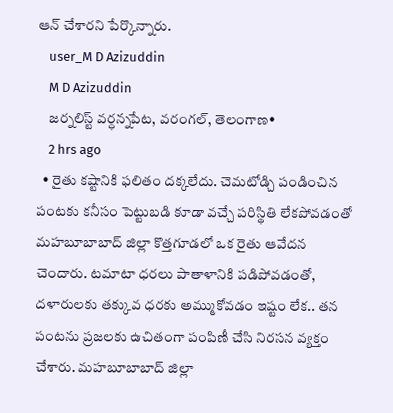ఆన్ చేశారని పేర్కొన్నారు.
    user_M D Azizuddin
    M D Azizuddin
    జర్నలిస్ట్ వర్ధన్నపేట, వరంగల్, తెలంగాణ•
    2 hrs ago
  • రైతు కష్టానికి ఫలితం దక్కలేదు. చెమటోడ్చి పండించిన పంటకు కనీసం పెట్టుబడి కూడా వచ్చే పరిస్థితి లేకపోవడంతో మహబూబాబాద్ జిల్లా కొత్తగూడలో ఒక రైతు ఆవేదన చెందారు. టమాటా ధరలు పాతాళానికి పడిపోవడంతో, దళారులకు తక్కువ ధరకు అమ్ముకోవడం ఇష్టం లేక.. తన పంటను ప్రజలకు ఉచితంగా పంపిణీ చేసి నిరసన వ్యక్తం చేశారు. మహబూబాబాద్ జిల్లా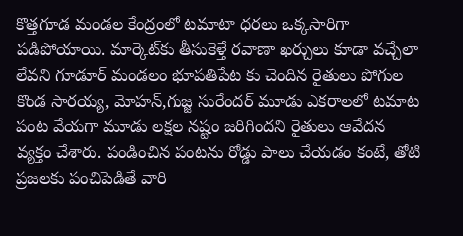కొత్తగూడ మండల కేంద్రంలో టమాటా ధరలు ఒక్కసారిగా పడిపోయాయి. మార్కెట్‌కు తీసుకెళ్తే రవాణా ఖర్చులు కూడా వచ్చేలా లేవని గూడూర్ మండలం భూపతిపేట కు చెందిన రైతులు పోగుల కొండ సారయ్య, మోహన్,గుజ్జ సురేందర్ మూడు ఎకరాలలో టమాట పంట వేయగా మూడు లక్షల నష్టం జరిగిందని రైతులు ఆవేదన వ్యక్తం చేశారు. పండించిన పంటను రోడ్డు పాలు చేయడం కంటే, తోటి ప్రజలకు పంచిపెడితే వారి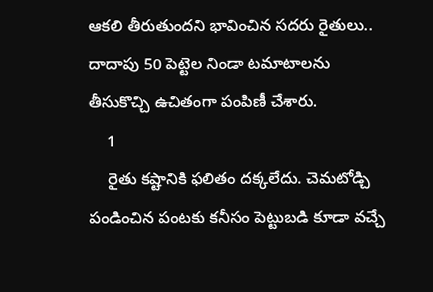ఆకలి తీరుతుందని భావించిన సదరు రైతులు.. దాదాపు 50 పెట్టెల నిండా టమాటాలను తీసుకొచ్చి ఉచితంగా పంపిణీ చేశారు.
    1
    రైతు కష్టానికి ఫలితం దక్కలేదు. చెమటోడ్చి పండించిన పంటకు కనీసం పెట్టుబడి కూడా వచ్చే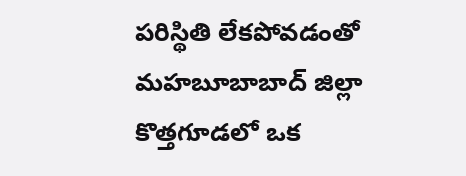పరిస్థితి లేకపోవడంతో మహబూబాబాద్ జిల్లా కొత్తగూడలో ఒక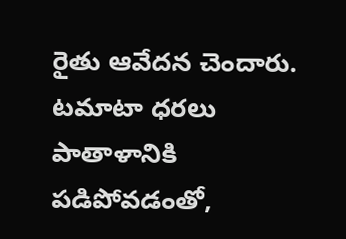రైతు ఆవేదన చెందారు. టమాటా ధరలు పాతాళానికి పడిపోవడంతో,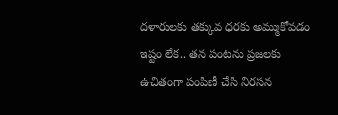దళారులకు తక్కువ ధరకు అమ్ముకోవడం ఇష్టం లేక.. తన పంటను ప్రజలకు ఉచితంగా పంపిణీ చేసి నిరసన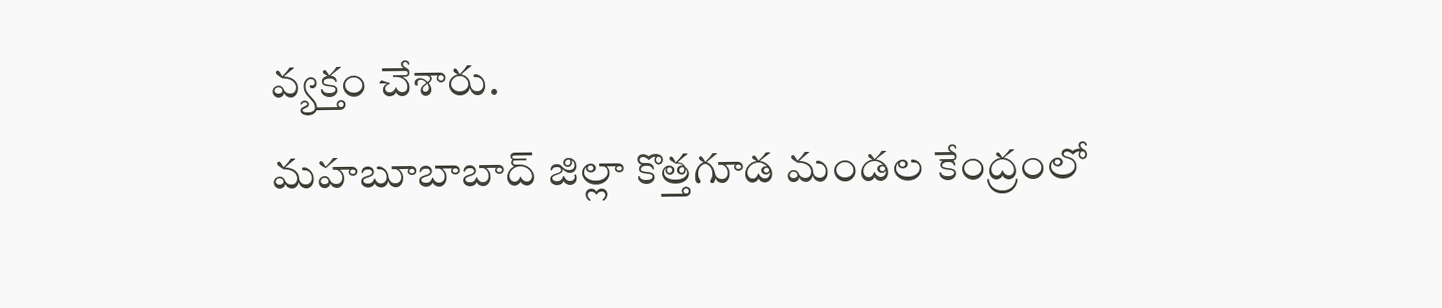వ్యక్తం చేశారు.
మహబూబాబాద్ జిల్లా కొత్తగూడ మండల కేంద్రంలో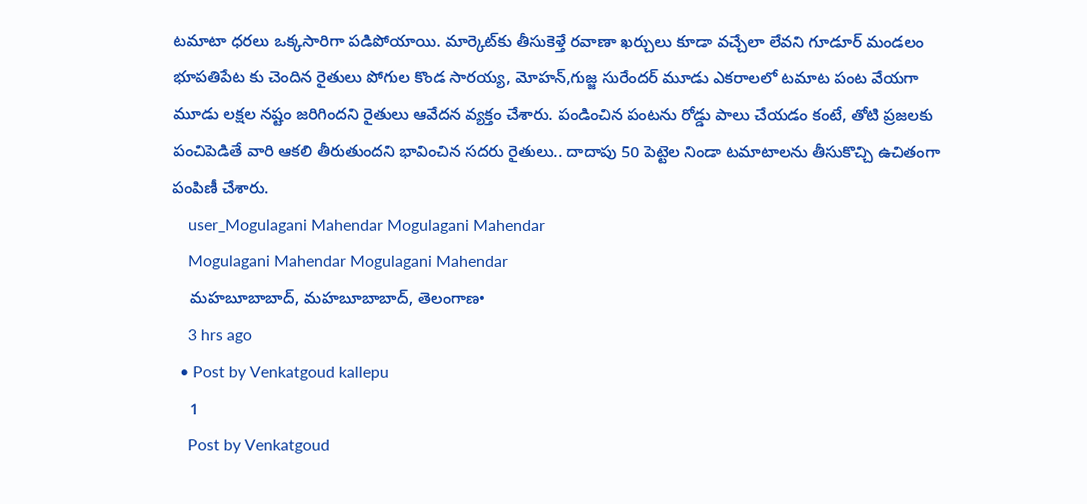టమాటా ధరలు ఒక్కసారిగా పడిపోయాయి. మార్కెట్‌కు తీసుకెళ్తే రవాణా ఖర్చులు కూడా వచ్చేలా లేవని గూడూర్ మండలం భూపతిపేట కు చెందిన రైతులు పోగుల కొండ సారయ్య, మోహన్,గుజ్జ సురేందర్ మూడు ఎకరాలలో టమాట పంట వేయగా మూడు లక్షల నష్టం జరిగిందని రైతులు ఆవేదన వ్యక్తం చేశారు. పండించిన పంటను రోడ్డు పాలు చేయడం కంటే, తోటి ప్రజలకు పంచిపెడితే వారి ఆకలి తీరుతుందని భావించిన సదరు రైతులు.. దాదాపు 50 పెట్టెల నిండా టమాటాలను తీసుకొచ్చి ఉచితంగా పంపిణీ చేశారు.
    user_Mogulagani Mahendar Mogulagani Mahendar
    Mogulagani Mahendar Mogulagani Mahendar
    మహబూబాబాద్, మహబూబాబాద్, తెలంగాణ•
    3 hrs ago
  • Post by Venkatgoud kallepu
    1
    Post by Venkatgoud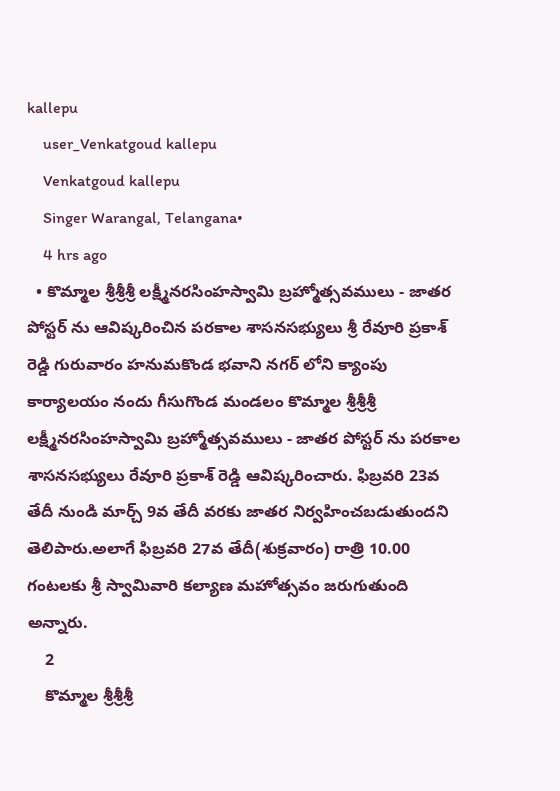kallepu
    user_Venkatgoud kallepu
    Venkatgoud kallepu
    Singer Warangal, Telangana•
    4 hrs ago
  • కొమ్మాల శ్రీశ్రీశ్రీ లక్ష్మీనరసింహస్వామి బ్రహ్మోత్సవములు - జాతర పోస్టర్ ను ఆవిష్కరించిన పరకాల శాసనసభ్యులు శ్రీ రేవూరి ప్రకాశ్ రెడ్డి గురువారం హనుమకొండ భవాని నగర్ లోని క్యాంపు కార్యాలయం నందు గీసుగొండ మండలం కొమ్మాల శ్రీశ్రీశ్రీ లక్ష్మీనరసింహస్వామి బ్రహ్మోత్సవములు - జాతర పోస్టర్ ను పరకాల శాసనసభ్యులు రేవూరి ప్రకాశ్ రెడ్డి ఆవిష్కరించారు. ఫిబ్రవరి 23వ తేదీ నుండి మార్చ్ 9వ తేదీ వరకు జాతర నిర్వహించబడుతుందని తెలిపారు.అలాగే ఫిబ్రవరి 27వ తేదీ(శుక్రవారం) రాత్రి 10.00 గంటలకు శ్రీ స్వామివారి కల్యాణ మహోత్సవం జరుగుతుంది అన్నారు.
    2
    కొమ్మాల శ్రీశ్రీశ్రీ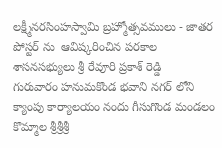లక్ష్మీనరసింహస్వామి బ్రహ్మోత్సవములు - జాతర పోస్టర్ ను  ఆవిష్కరించిన పరకాల శాసనసభ్యులు శ్రీ రేవూరి ప్రకాశ్ రెడ్డి
గురువారం హనుమకొండ భవాని నగర్ లోని క్యాంపు కార్యాలయం నందు గీసుగొండ మండలం కొమ్మాల శ్రీశ్రీశ్రీ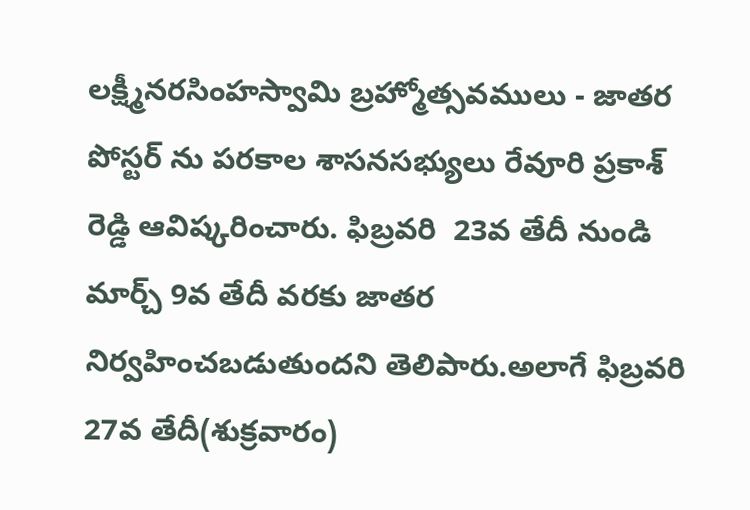లక్ష్మీనరసింహస్వామి బ్రహ్మోత్సవములు - జాతర పోస్టర్ ను పరకాల శాసనసభ్యులు రేవూరి ప్రకాశ్ రెడ్డి ఆవిష్కరించారు. ఫిబ్రవరి  23వ తేదీ నుండి మార్చ్ 9వ తేదీ వరకు జాతర నిర్వహించబడుతుందని తెలిపారు.అలాగే ఫిబ్రవరి 27వ తేదీ(శుక్రవారం)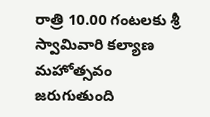రాత్రి 10.00 గంటలకు శ్రీ స్వామివారి కల్యాణ మహోత్సవం జరుగుతుంది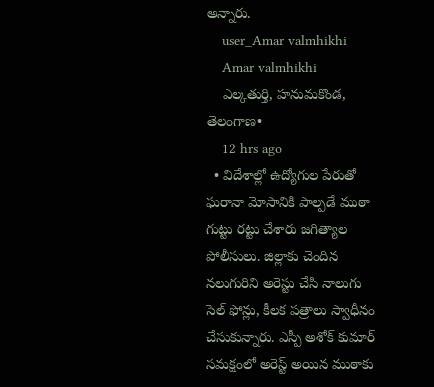అన్నారు.
    user_Amar valmhikhi
    Amar valmhikhi
    ఎల్కతుర్తి, హనుమకొండ, తెలంగాణ•
    12 hrs ago
  • విదేశాల్లో ఉద్యోగుల పేరుతో ఘరానా మోసానికి పాల్పడే ముఠా గుట్టు రట్టు చేశారు జగిత్యాల పోలీసులు. జిల్లాకు చెందిన నలుగురిని అరెస్టు చేసి నాలుగు సెల్ ఫోన్లు, కీలక పత్రాలు స్వాధీనం చేసుకున్నారు. ఎస్పీ అశోక్ కుమార్ సమక్షంలో అరెస్ట్ అయిన ముఠాకు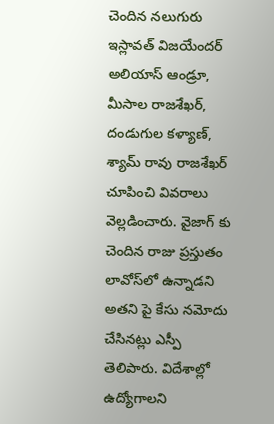చెందిన నలుగురు ఇస్లావత్ విజయేందర్ అలియాస్ ఆండ్రూ, మీసాల రాజశేఖర్, దండుగుల కళ్యాణ్, శ్యామ్ రావు రాజశేఖర్ చూపించి వివరాలు వెల్లడించారు. వైజాగ్ కు చెందిన రాజు ప్రస్తుతం లావోస్‌లో ఉన్నాడని అతని పై కేసు నమోదు చేసినట్లు ఎస్పీ తెలిపారు. విదేశాల్లో ఉద్యోగాలని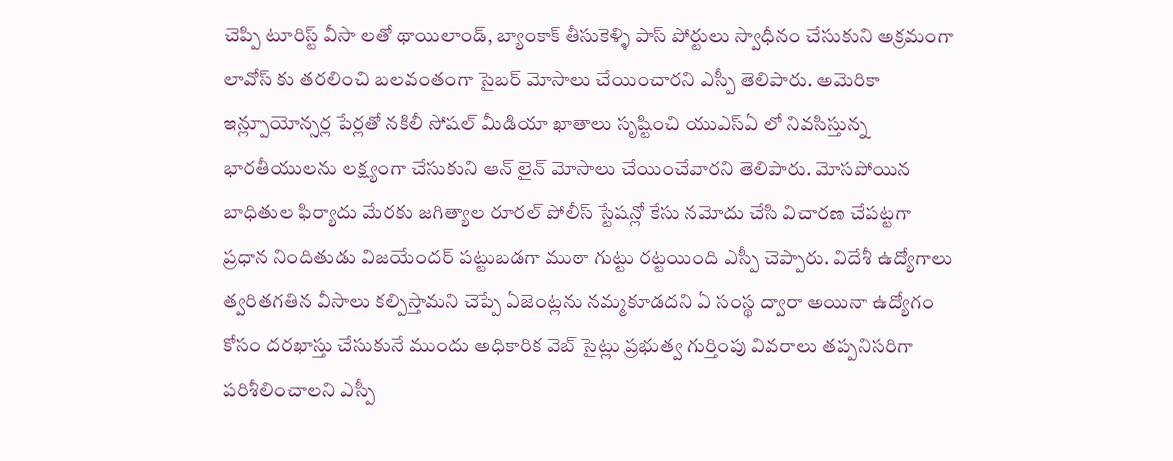చెప్పి టూరిస్ట్ వీసా లతో థాయిలాండ్, బ్యాంకాక్ తీసుకెళ్ళి పాస్ పోర్టులు స్వాధీనం చేసుకుని అక్రమంగా లావోస్ కు తరలించి బలవంతంగా సైబర్ మోసాలు చేయించారని ఎస్పీ తెలిపారు. అమెరికా ఇన్ల్పూయోన్సర్ల పేర్లతో నకిలీ సోషల్ మీడియా ఖాతాలు సృష్టించి యుఎస్ఏ లో నివసిస్తున్న భారతీయులను లక్ష్యంగా చేసుకుని ఆన్ లైన్ మోసాలు చేయించేవారని తెలిపారు. మోసపోయిన బాధితుల ఫిర్యాదు మేరకు జగిత్యాల రూరల్ పోలీస్ స్టేషన్లో కేసు నమోదు చేసి విచారణ చేపట్టగా ప్రధాన నిందితుడు విజయేందర్ పట్టుబడగా ముఠా గుట్టు రట్టయింది ఎస్పీ చెప్పారు. విదేశీ ఉద్యోగాలు త్వరితగతిన వీసాలు కల్పిస్తామని చెప్పే ఏజెంట్లను నమ్మకూడదని ఏ సంస్థ ద్వారా అయినా ఉద్యోగం కోసం దరఖాస్తు చేసుకునే ముందు అధికారిక వెబ్ సైట్లు ప్రభుత్వ గుర్తింపు వివరాలు తప్పనిసరిగా పరిశీలించాలని ఎస్పీ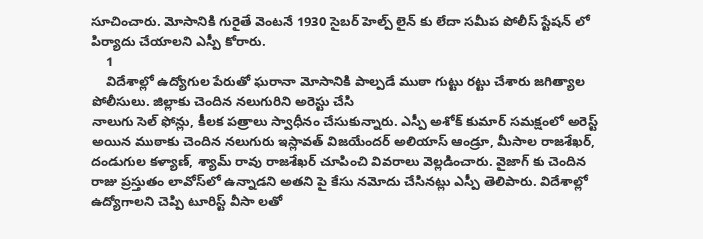సూచించారు. మోసానికి గురైతే వెంటనే 1930 సైబర్ హెల్ప్ లైన్ కు లేదా సమీప పోలీస్ స్టేషన్ లో పిర్యాదు చేయాలని ఎస్పీ కోరారు.
    1
    విదేశాల్లో ఉద్యోగుల పేరుతో ఘరానా మోసానికి పాల్పడే ముఠా గుట్టు రట్టు చేశారు జగిత్యాల పోలీసులు. జిల్లాకు చెందిన నలుగురిని అరెస్టు చేసి
నాలుగు సెల్ ఫోన్లు, కీలక పత్రాలు స్వాధీనం చేసుకున్నారు. ఎస్పీ అశోక్ కుమార్ సమక్షంలో అరెస్ట్ అయిన ముఠాకు చెందిన నలుగురు ఇస్లావత్ విజయేందర్ అలియాస్ ఆండ్రూ, మీసాల రాజశేఖర్,   దండుగుల కళ్యాణ్, శ్యామ్ రావు రాజశేఖర్ చూపించి వివరాలు వెల్లడించారు. వైజాగ్ కు చెందిన రాజు ప్రస్తుతం లావోస్‌లో ఉన్నాడని అతని పై కేసు నమోదు చేసినట్లు ఎస్పీ తెలిపారు. విదేశాల్లో ఉద్యోగాలని చెప్పి టూరిస్ట్ వీసా లతో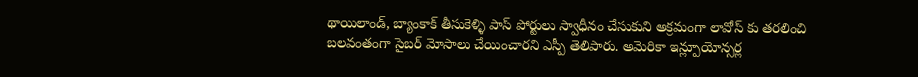థాయిలాండ్, బ్యాంకాక్ తీసుకెళ్ళి పాస్ పోర్టులు స్వాధీనం చేసుకుని అక్రమంగా లావోస్ కు తరలించి బలవంతంగా సైబర్ మోసాలు చేయించారని ఎస్పీ తెలిపారు. అమెరికా ఇన్ల్పూయోన్సర్ల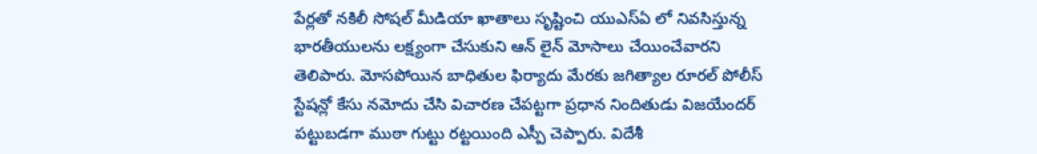పేర్లతో నకిలీ సోషల్ మీడియా ఖాతాలు సృష్టించి యుఎస్ఏ లో నివసిస్తున్న భారతీయులను లక్ష్యంగా చేసుకుని ఆన్ లైన్ మోసాలు చేయించేవారని తెలిపారు. మోసపోయిన బాధితుల ఫిర్యాదు మేరకు జగిత్యాల రూరల్ పోలీస్ స్టేషన్లో కేసు నమోదు చేసి విచారణ చేపట్టగా ప్రధాన నిందితుడు విజయేందర్ పట్టుబడగా ముఠా గుట్టు రట్టయింది ఎస్పీ చెప్పారు. విదేశీ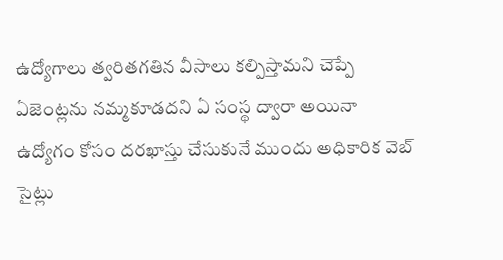ఉద్యోగాలు త్వరితగతిన వీసాలు కల్పిస్తామని చెప్పే ఏజెంట్లను నమ్మకూడదని ఏ సంస్థ ద్వారా అయినా ఉద్యోగం కోసం దరఖాస్తు చేసుకునే ముందు అధికారిక వెబ్ సైట్లు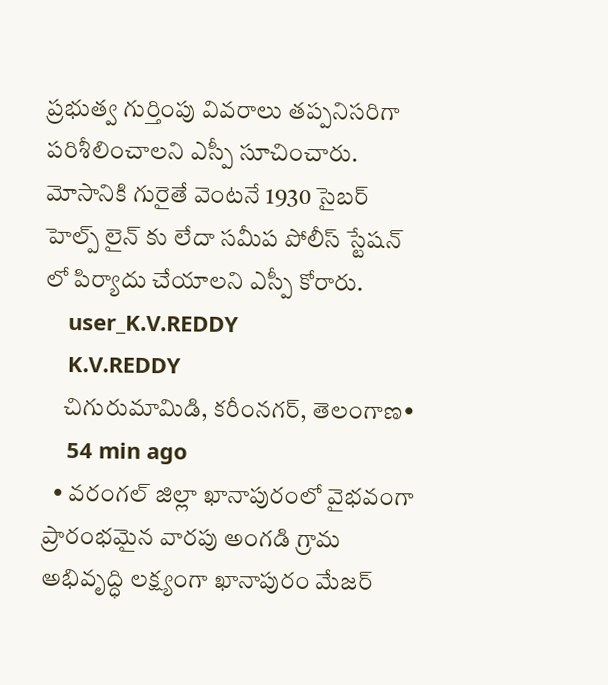ప్రభుత్వ గుర్తింపు వివరాలు తప్పనిసరిగా పరిశీలించాలని ఎస్పీ సూచించారు. మోసానికి గురైతే వెంటనే 1930 సైబర్ హెల్ప్ లైన్ కు లేదా సమీప పోలీస్ స్టేషన్ లో పిర్యాదు చేయాలని ఎస్పీ కోరారు.
    user_K.V.REDDY
    K.V.REDDY
    చిగురుమామిడి, కరీంనగర్, తెలంగాణ•
    54 min ago
  • వరంగల్ జిల్లా ఖానాపురంలో వైభవంగా ప్రారంభమైన వారపు అంగడి గ్రామ అభివృద్ధి లక్ష్యంగా ఖానాపురం మేజర్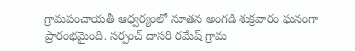గ్రామపంచాయతీ ఆధ్వర్యంలో నూతన అంగడి శుక్రవారం ఘనంగా ప్రారంభమైంది. సర్పంచ్ దాసరి రమేష్ గ్రామ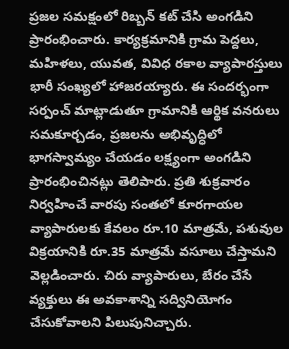ప్రజల సమక్షంలో రిబ్బన్ కట్ చేసి అంగడిని ప్రారంభించారు. కార్యక్రమానికి గ్రామ పెద్దలు, మహిళలు, యువత, వివిధ రకాల వ్యాపారస్తులు భారీ సంఖ్యలో హాజరయ్యారు. ఈ సందర్భంగా సర్పంచ్ మాట్లాడుతూ గ్రామానికి ఆర్థిక వనరులు సమకూర్చడం, ప్రజలను అభివృద్ధిలో భాగస్వామ్యం చేయడం లక్ష్యంగా అంగడిని ప్రారంభించినట్లు తెలిపారు. ప్రతి శుక్రవారం నిర్వహించే వారపు సంతలో కూరగాయల వ్యాపారులకు కేవలం రూ.10 మాత్రమే, పశువుల విక్రయానికి రూ.35 మాత్రమే వసూలు చేస్తామని వెల్లడించారు. చిరు వ్యాపారులు, బేరం చేసే వ్యక్తులు ఈ అవకాశాన్ని సద్వినియోగం చేసుకోవాలని పిలుపునిచ్చారు.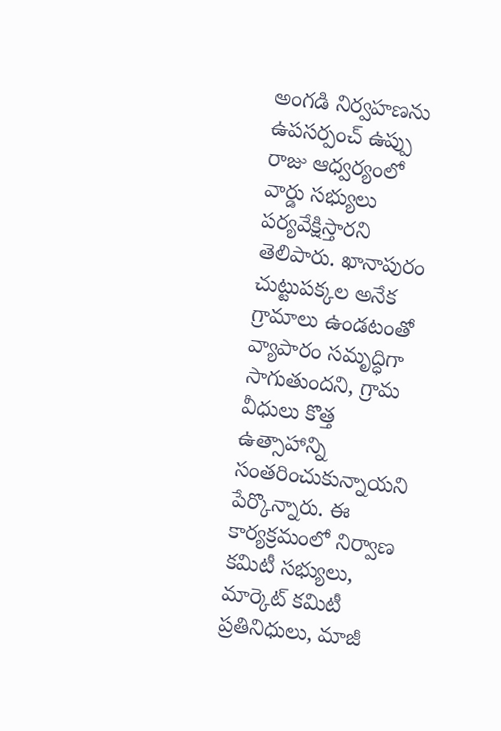అంగడి నిర్వహణను ఉపసర్పంచ్ ఉప్పు రాజు ఆధ్వర్యంలో వార్డు సభ్యులు పర్యవేక్షిస్తారని తెలిపారు. ఖానాపురం చుట్టుపక్కల అనేక గ్రామాలు ఉండటంతో వ్యాపారం సమృద్ధిగా సాగుతుందని, గ్రామ వీధులు కొత్త ఉత్సాహాన్ని సంతరించుకున్నాయని పేర్కొన్నారు. ఈ కార్యక్రమంలో నిర్వాణ కమిటీ సభ్యులు, మార్కెట్ కమిటీ ప్రతినిధులు, మాజీ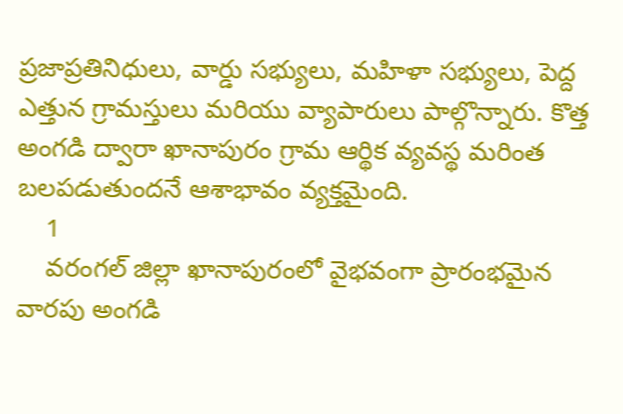ప్రజాప్రతినిధులు, వార్డు సభ్యులు, మహిళా సభ్యులు, పెద్ద ఎత్తున గ్రామస్తులు మరియు వ్యాపారులు పాల్గొన్నారు. కొత్త అంగడి ద్వారా ఖానాపురం గ్రామ ఆర్థిక వ్యవస్థ మరింత బలపడుతుందనే ఆశాభావం వ్యక్తమైంది.
    1
    వరంగల్ జిల్లా ఖానాపురంలో వైభవంగా ప్రారంభమైన వారపు అంగడి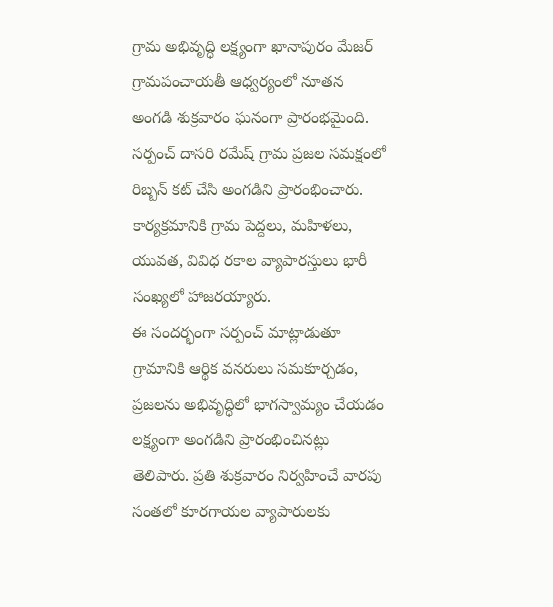గ్రామ అభివృద్ధి లక్ష్యంగా ఖానాపురం మేజర్ గ్రామపంచాయతీ ఆధ్వర్యంలో నూతన అంగడి శుక్రవారం ఘనంగా ప్రారంభమైంది. సర్పంచ్ దాసరి రమేష్ గ్రామ ప్రజల సమక్షంలో రిబ్బన్ కట్ చేసి అంగడిని ప్రారంభించారు. కార్యక్రమానికి గ్రామ పెద్దలు, మహిళలు, యువత, వివిధ రకాల వ్యాపారస్తులు భారీ సంఖ్యలో హాజరయ్యారు.
ఈ సందర్భంగా సర్పంచ్ మాట్లాడుతూ గ్రామానికి ఆర్థిక వనరులు సమకూర్చడం, ప్రజలను అభివృద్ధిలో భాగస్వామ్యం చేయడం లక్ష్యంగా అంగడిని ప్రారంభించినట్లు తెలిపారు. ప్రతి శుక్రవారం నిర్వహించే వారపు సంతలో కూరగాయల వ్యాపారులకు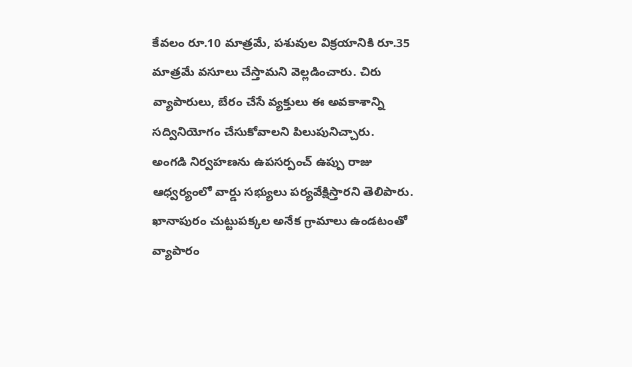కేవలం రూ.10 మాత్రమే, పశువుల విక్రయానికి రూ.35 మాత్రమే వసూలు చేస్తామని వెల్లడించారు. చిరు వ్యాపారులు, బేరం చేసే వ్యక్తులు ఈ అవకాశాన్ని సద్వినియోగం చేసుకోవాలని పిలుపునిచ్చారు.
అంగడి నిర్వహణను ఉపసర్పంచ్ ఉప్పు రాజు ఆధ్వర్యంలో వార్డు సభ్యులు పర్యవేక్షిస్తారని తెలిపారు. ఖానాపురం చుట్టుపక్కల అనేక గ్రామాలు ఉండటంతో వ్యాపారం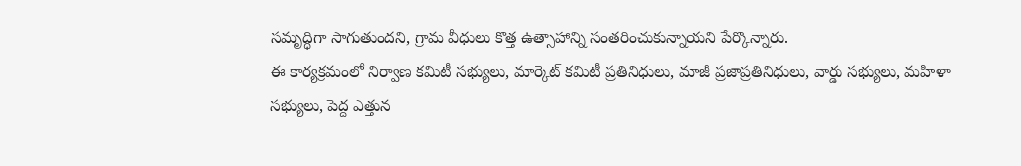సమృద్ధిగా సాగుతుందని, గ్రామ వీధులు కొత్త ఉత్సాహాన్ని సంతరించుకున్నాయని పేర్కొన్నారు.
ఈ కార్యక్రమంలో నిర్వాణ కమిటీ సభ్యులు, మార్కెట్ కమిటీ ప్రతినిధులు, మాజీ ప్రజాప్రతినిధులు, వార్డు సభ్యులు, మహిళా సభ్యులు, పెద్ద ఎత్తున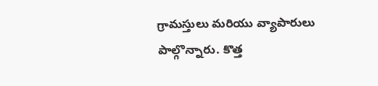గ్రామస్తులు మరియు వ్యాపారులు పాల్గొన్నారు. కొత్త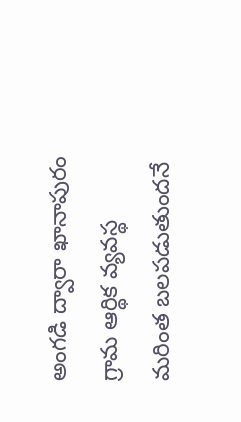అంగడి ద్వారా ఖానాపురం గ్రామ ఆర్థిక వ్యవస్థ మరింత బలపడుతుందనే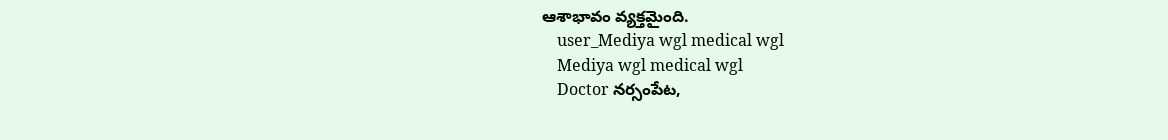ఆశాభావం వ్యక్తమైంది.
    user_Mediya wgl medical wgl
    Mediya wgl medical wgl
    Doctor నర్సంపేట,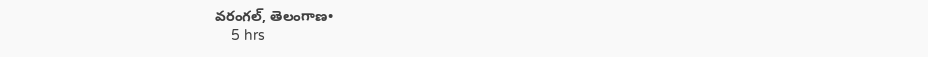వరంగల్, తెలంగాణ•
    5 hrs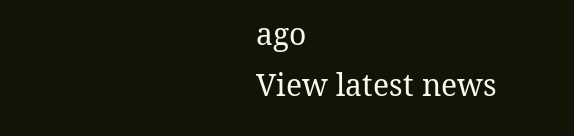ago
View latest news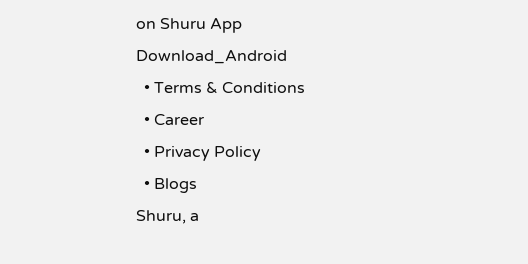on Shuru App
Download_Android
  • Terms & Conditions
  • Career
  • Privacy Policy
  • Blogs
Shuru, a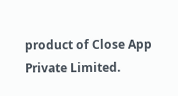product of Close App Private Limited.